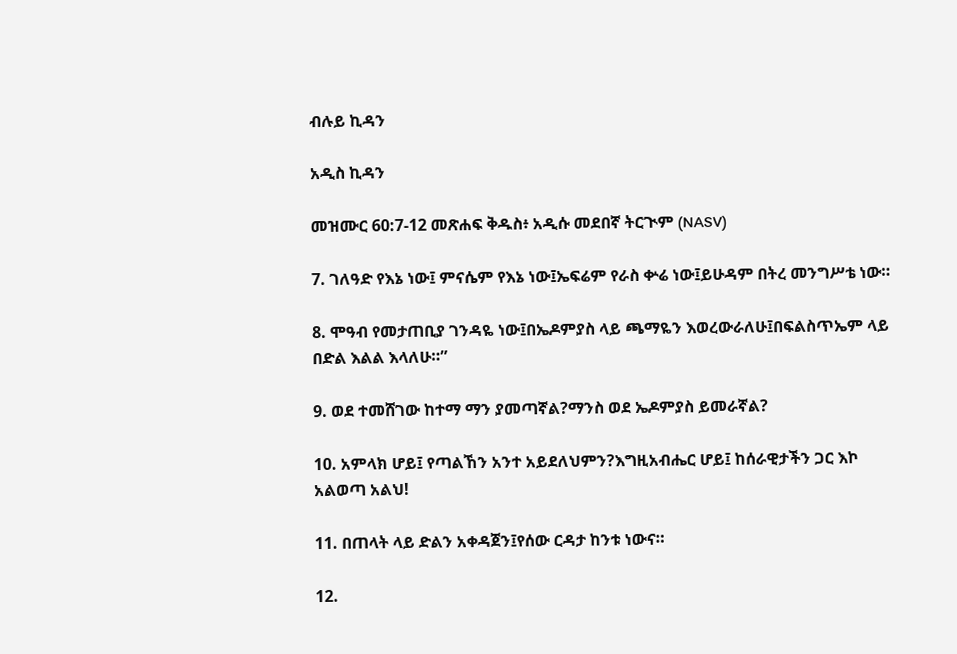ብሉይ ኪዳን

አዲስ ኪዳን

መዝሙር 60:7-12 መጽሐፍ ቅዱስ፥ አዲሱ መደበኛ ትርጒም (NASV)

7. ገለዓድ የእኔ ነው፤ ምናሴም የእኔ ነው፤ኤፍሬም የራስ ቍሬ ነው፤ይሁዳም በትረ መንግሥቴ ነው።

8. ሞዓብ የመታጠቢያ ገንዳዬ ነው፤በኤዶምያስ ላይ ጫማዬን እወረውራለሁ፤በፍልስጥኤም ላይ በድል እልል እላለሁ።”

9. ወደ ተመሸገው ከተማ ማን ያመጣኛል?ማንስ ወደ ኤዶምያስ ይመራኛል?

10. አምላክ ሆይ፤ የጣልኸን አንተ አይደለህምን?እግዚአብሔር ሆይ፤ ከሰራዊታችን ጋር እኮ አልወጣ አልህ!

11. በጠላት ላይ ድልን አቀዳጀን፤የሰው ርዳታ ከንቱ ነውና።

12.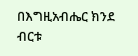በእግዚአብሔር ክንደ ብርቱ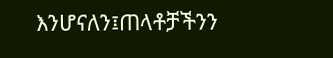እንሆናለን፤ጠላቶቻችንን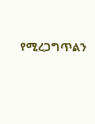የሚረጋግጥልን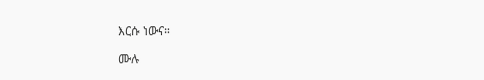እርሱ ነውና።

ሙሉ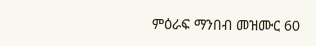ምዕራፍ ማንበብ መዝሙር 60